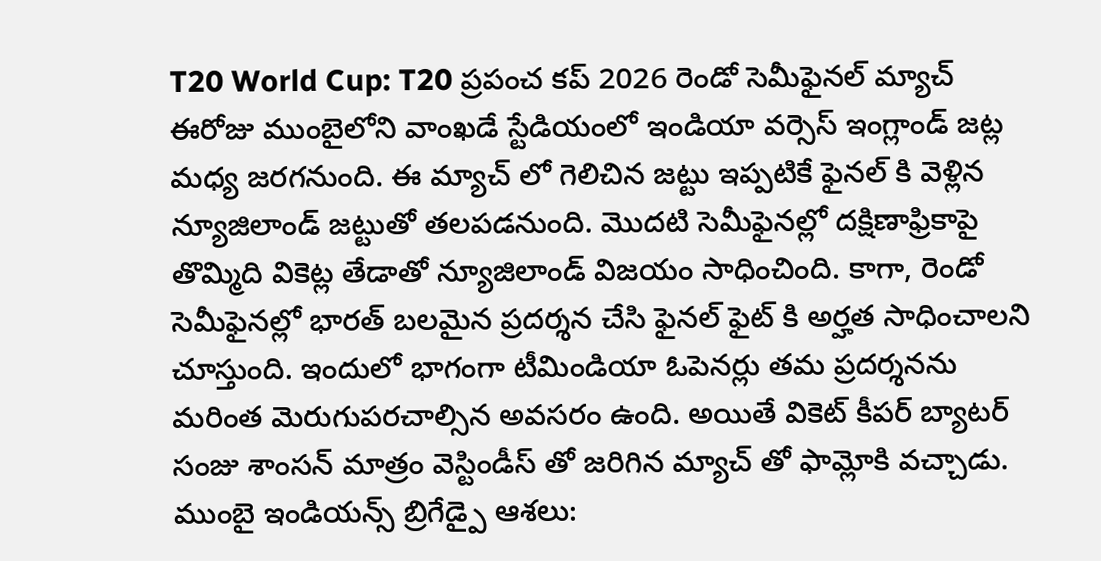T20 World Cup: T20 ప్రపంచ కప్ 2026 రెండో సెమీఫైనల్ మ్యాచ్ ఈరోజు ముంబైలోని వాంఖడే స్టేడియంలో ఇండియా వర్సెస్ ఇంగ్లాండ్ జట్ల మధ్య జరగనుంది. ఈ మ్యాచ్ లో గెలిచిన జట్టు ఇప్పటికే ఫైనల్ కి వెళ్లిన న్యూజిలాండ్ జట్టుతో తలపడనుంది. మొదటి సెమీఫైనల్లో దక్షిణాఫ్రికాపై తొమ్మిది వికెట్ల తేడాతో న్యూజిలాండ్ విజయం సాధించింది. కాగా, రెండో సెమీఫైనల్లో భారత్ బలమైన ప్రదర్శన చేసి ఫైనల్ ఫైట్ కి అర్హత సాధించాలని చూస్తుంది. ఇందులో భాగంగా టీమిండియా ఓపెనర్లు తమ ప్రదర్శనను మరింత మెరుగుపరచాల్సిన అవసరం ఉంది. అయితే వికెట్ కీపర్ బ్యాటర్ సంజు శాంసన్ మాత్రం వెస్టిండీస్ తో జరిగిన మ్యాచ్ తో ఫామ్లోకి వచ్చాడు.
ముంబై ఇండియన్స్ బ్రిగేడ్పై ఆశలు: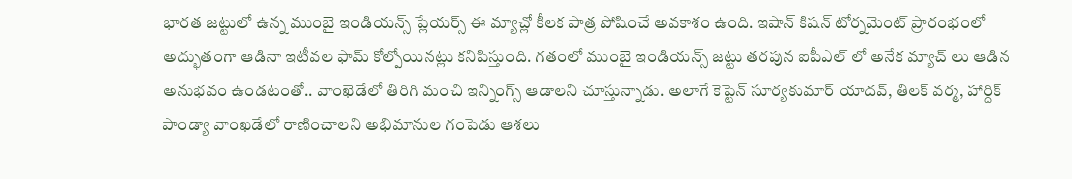భారత జట్టులో ఉన్న ముంబై ఇండియన్స్ ప్లేయర్స్ ఈ మ్యాచ్లో కీలక పాత్ర పోషించే అవకాశం ఉంది. ఇషాన్ కిషన్ టోర్నమెంట్ ప్రారంభంలో అద్భుతంగా ఆడినా ఇటీవల ఫామ్ కోల్పోయినట్లు కనిపిస్తుంది. గతంలో ముంబై ఇండియన్స్ జట్టు తరపున ఐపీఎల్ లో అనేక మ్యాచ్ లు ఆడిన అనుభవం ఉండటంతో.. వాంఖెడేలో తిరిగి మంచి ఇన్నింగ్స్ ఆడాలని చూస్తున్నాడు. అలాగే కెప్టెన్ సూర్యకుమార్ యాదవ్, తిలక్ వర్మ, హార్దిక్ పాండ్యా వాంఖడేలో రాణించాలని అభిమానుల గంపెడు ఆశలు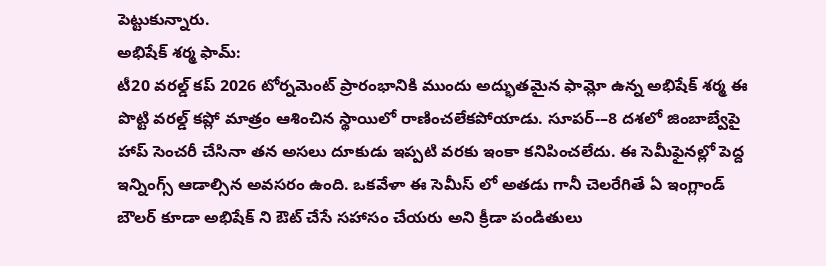పెట్టుకున్నారు.
అభిషేక్ శర్మ ఫామ్:
టీ20 వరల్డ్ కప్ 2026 టోర్నమెంట్ ప్రారంభానికి ముందు అద్భుతమైన ఫామ్లో ఉన్న అభిషేక్ శర్మ ఈ పొట్టి వరల్డ్ కప్లో మాత్రం ఆశించిన స్థాయిలో రాణించలేకపోయాడు. సూపర్-–8 దశలో జింబాబ్వేపై హాప్ సెంచరీ చేసినా తన అసలు దూకుడు ఇప్పటి వరకు ఇంకా కనిపించలేదు. ఈ సెమీఫైనల్లో పెద్ద ఇన్నింగ్స్ ఆడాల్సిన అవసరం ఉంది. ఒకవేళా ఈ సెమీస్ లో అతడు గానీ చెలరేగితే ఏ ఇంగ్లాండ్ బౌలర్ కూడా అభిషేక్ ని ఔట్ చేసే సహాసం చేయరు అని క్రీడా పండితులు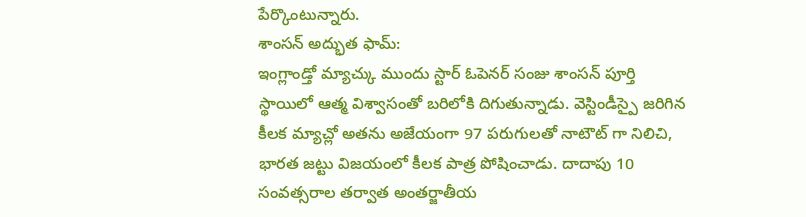పేర్కొంటున్నారు.
శాంసన్ అద్భుత ఫామ్:
ఇంగ్లాండ్తో మ్యాచ్కు ముందు స్టార్ ఓపెనర్ సంజు శాంసన్ పూర్తి స్థాయిలో ఆత్మ విశ్వాసంతో బరిలోకి దిగుతున్నాడు. వెస్టిండీస్పై జరిగిన కీలక మ్యాచ్లో అతను అజేయంగా 97 పరుగులతో నాటౌట్ గా నిలిచి, భారత జట్టు విజయంలో కీలక పాత్ర పోషించాడు. దాదాపు 10 సంవత్సరాల తర్వాత అంతర్జాతీయ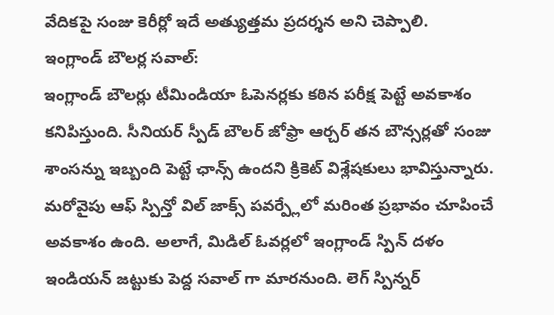వేదికపై సంజు కెరీర్లో ఇదే అత్యుత్తమ ప్రదర్శన అని చెప్పాలి.
ఇంగ్లాండ్ బౌలర్ల సవాల్:
ఇంగ్లాండ్ బౌలర్లు టీమిండియా ఓపెనర్లకు కఠిన పరీక్ష పెట్టే అవకాశం కనిపిస్తుంది. సీనియర్ స్పీడ్ బౌలర్ జోఫ్రా ఆర్చర్ తన బౌన్సర్లతో సంజు శాంసన్ను ఇబ్బంది పెట్టే ఛాన్స్ ఉందని క్రికెట్ విశ్లేషకులు భావిస్తున్నారు. మరోవైపు ఆఫ్ స్పిన్తో విల్ జాక్స్ పవర్ప్లేలో మరింత ప్రభావం చూపించే అవకాశం ఉంది. అలాగే, మిడిల్ ఓవర్లలో ఇంగ్లాండ్ స్పిన్ దళం ఇండియన్ జట్టుకు పెద్ద సవాల్ గా మారనుంది. లెగ్ స్పిన్నర్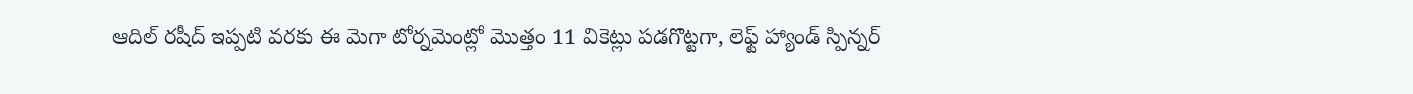ఆదిల్ రషీద్ ఇప్పటి వరకు ఈ మెగా టోర్నమెంట్లో మొత్తం 11 వికెట్లు పడగొట్టగా, లెఫ్ట్ హ్యాండ్ స్పిన్నర్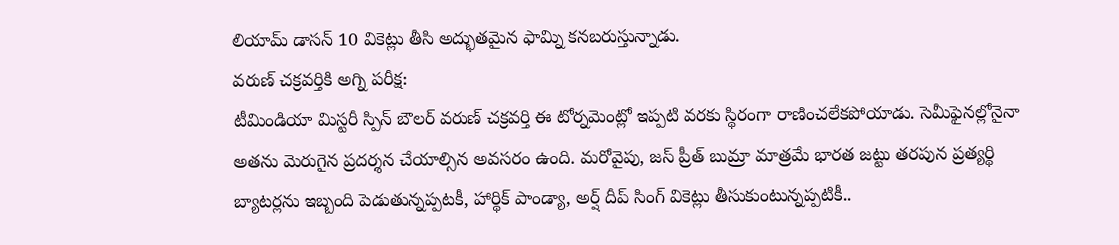లియామ్ డాసన్ 10 వికెట్లు తీసి అద్భుతమైన ఫామ్ని కనబరుస్తున్నాడు.
వరుణ్ చక్రవర్తికి అగ్ని పరీక్ష:
టీమిండియా మిస్టరీ స్పిన్ బౌలర్ వరుణ్ చక్రవర్తి ఈ టోర్నమెంట్లో ఇప్పటి వరకు స్థిరంగా రాణించలేకపోయాడు. సెమీఫైనల్లోనైనా అతను మెరుగైన ప్రదర్శన చేయాల్సిన అవసరం ఉంది. మరోవైపు, జస్ ప్రీత్ బుమ్రా మాత్రమే భారత జట్టు తరపున ప్రత్యర్థి బ్యాటర్లను ఇబ్బంది పెడుతున్నప్పటకీ, హార్థిక్ పాండ్యా, అర్ష్ దీప్ సింగ్ వికెట్లు తీసుకుంటున్నప్పటికీ..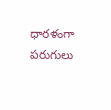ధారళంగా పరుగులు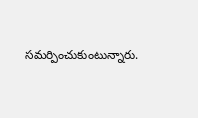సమర్పించుకుంటున్నారు.